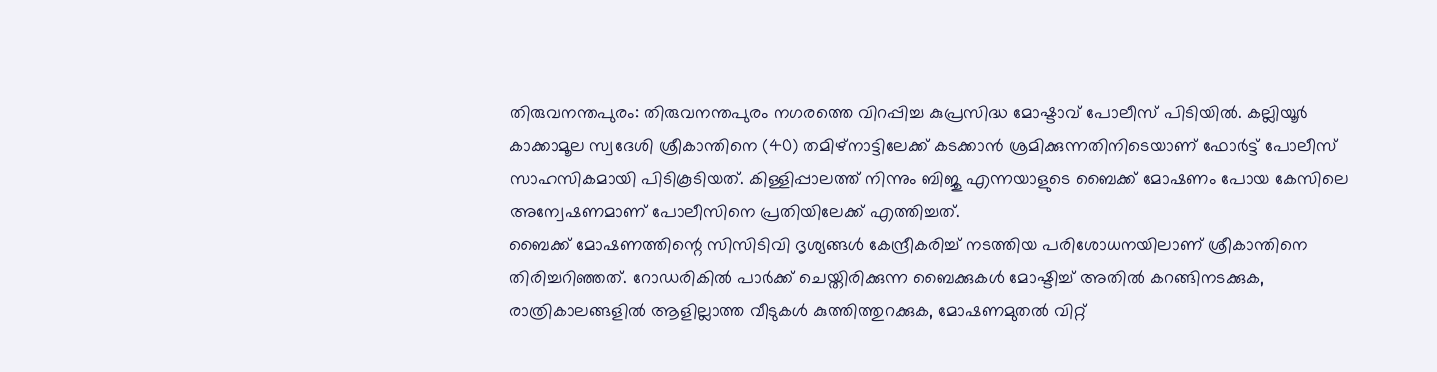തിരുവനന്തപുരം: തിരുവനന്തപുരം നഗരത്തെ വിറപ്പിച്ച കുപ്രസിദ്ധ മോഷ്ടാവ് പോലീസ് പിടിയിൽ. കല്ലിയൂർ കാക്കാമൂല സ്വദേശി ശ്രീകാന്തിനെ (40) തമിഴ്നാട്ടിലേക്ക് കടക്കാൻ ശ്രമിക്കുന്നതിനിടെയാണ് ഫോർട്ട് പോലീസ് സാഹസികമായി പിടികൂടിയത്. കിള്ളിപ്പാലത്ത് നിന്നും ബിജു എന്നയാളുടെ ബൈക്ക് മോഷണം പോയ കേസിലെ അന്വേഷണമാണ് പോലീസിനെ പ്രതിയിലേക്ക് എത്തിച്ചത്.
ബൈക്ക് മോഷണത്തിന്റെ സിസിടിവി ദൃശ്യങ്ങൾ കേന്ദ്രീകരിച്ച് നടത്തിയ പരിശോധനയിലാണ് ശ്രീകാന്തിനെ തിരിച്ചറിഞ്ഞത്. റോഡരികിൽ പാർക്ക് ചെയ്തിരിക്കുന്ന ബൈക്കുകൾ മോഷ്ടിച്ച് അതിൽ കറങ്ങിനടക്കുക, രാത്രികാലങ്ങളിൽ ആളില്ലാത്ത വീടുകൾ കുത്തിത്തുറക്കുക, മോഷണമുതൽ വിറ്റ്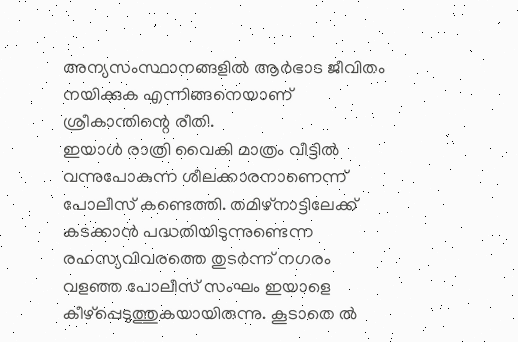അന്യസംസ്ഥാനങ്ങളിൽ ആർഭാട ജീവിതം നയിക്കുക എന്നിങ്ങനെയാണ് ശ്രീകാന്തിന്റെ രീതി.
ഇയാൾ രാത്രി വൈകി മാത്രം വീട്ടിൽ വന്നുപോകുന്ന ശീലക്കാരനാണെന്ന് പോലീസ് കണ്ടെത്തി. തമിഴ്നാട്ടിലേക്ക് കടക്കാൻ പദ്ധതിയിടുന്നുണ്ടെന്ന രഹസ്യവിവരത്തെ തുടർന്ന് നഗരം വളഞ്ഞ പോലീസ് സംഘം ഇയാളെ കീഴ്പ്പെടുത്തുകയായിരുന്നു. കൂടാതെ ൽ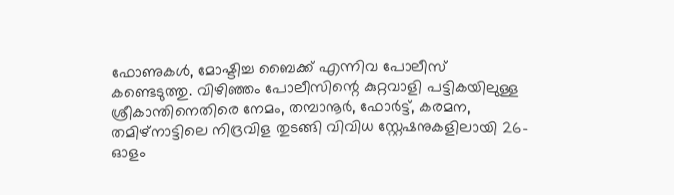ഫോണുകൾ, മോഷ്ടിച്ച ബൈക്ക് എന്നിവ പോലീസ് കണ്ടെടുത്തു. വിഴിഞ്ഞം പോലീസിന്റെ കുറ്റവാളി പട്ടികയിലുള്ള ശ്രീകാന്തിനെതിരെ നേമം, തമ്പാനൂർ, ഫോർട്ട്, കരമന, തമിഴ്നാട്ടിലെ നിദ്രവിള തുടങ്ങി വിവിധ സ്റ്റേഷനുകളിലായി 26-ഓളം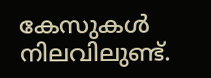കേസുകൾ നിലവിലുണ്ട്.